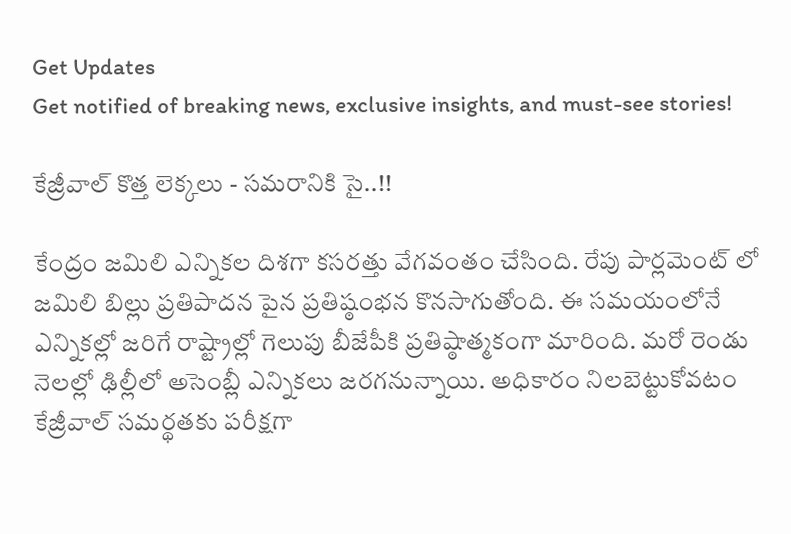Get Updates
Get notified of breaking news, exclusive insights, and must-see stories!

కేజ్రీవాల్ కొత్త లెక్కలు - సమరానికి సై..!!

కేంద్రం జమిలి ఎన్నికల దిశగా కసరత్తు వేగవంతం చేసింది. రేపు పార్లమెంట్ లో జమిలి బిల్లు ప్రతిపాదన పైన ప్రతిష్ఠంభన కొనసాగుతోంది. ఈ సమయంలోనే ఎన్నికల్లో జరిగే రాష్ట్రాల్లో గెలుపు బీజేపీకి ప్రతిష్ఠాత్మకంగా మారింది. మరో రెండు నెలల్లో ఢిల్లీలో అసెంబ్లీ ఎన్నికలు జరగనున్నాయి. అధికారం నిలబెట్టుకోవటం కేజ్రీవాల్ సమర్థతకు పరీక్షగా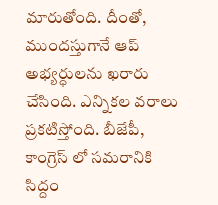మారుతోంది. దీంతో, ముందస్తుగానే ఆప్ అభ్యర్ధులను ఖరారు చేసింది. ఎన్నికల వరాలు ప్రకటిస్తోంది. బీజేపీ, కాంగ్రెస్ లో సమరానికి సిద్దం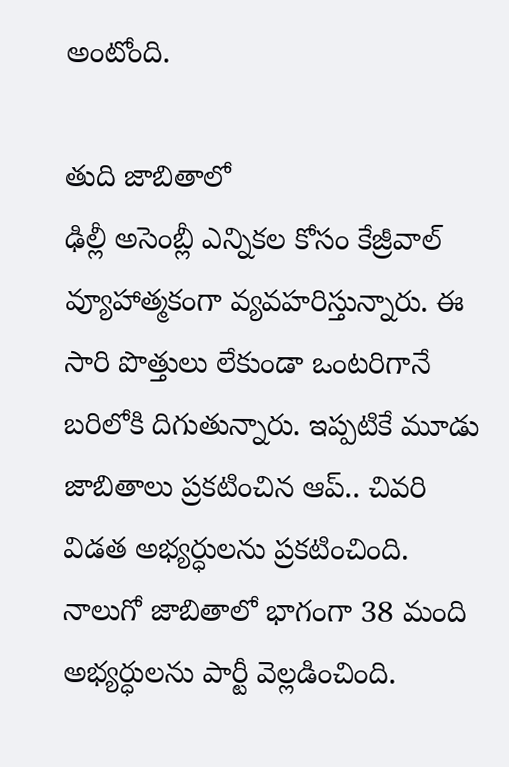అంటోంది.

తుది జాబితాలో
ఢిల్లీ అసెంబ్లీ ఎన్నికల కోసం కేజ్రీవాల్ వ్యూహాత్మకంగా వ్యవహరిస్తున్నారు. ఈ సారి పొత్తులు లేకుండా ఒంటరిగానే బరిలోకి దిగుతున్నారు. ఇప్పటికే మూడు జాబితాలు ప్రకటించిన ఆప్.. చివరి విడత అభ్యర్ధులను ప్రకటించింది. నాలుగో జాబితాలో భాగంగా 38 మంది అభ్యర్ధులను పార్టీ వెల్లడించింది.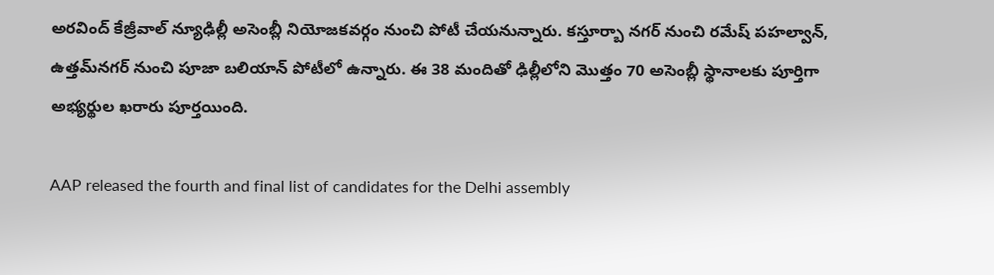అరవింద్ కేజ్రీవాల్ న్యూఢిల్లీ అసెంబ్లీ నియోజకవర్గం నుంచి పోటీ చేయనున్నారు. కస్తూర్బా నగర్ నుంచి రమేష్ పహల్వాన్, ఉత్తమ్‌నగర్ నుంచి పూజా బలియాన్ పోటీలో ఉన్నారు. ఈ 38 మందితో ఢిల్లీలోని మొత్తం 70 అసెంబ్లీ స్థానాలకు పూర్తిగా అభ్యర్థుల ఖరారు పూర్తయింది.

AAP released the fourth and final list of candidates for the Delhi assembly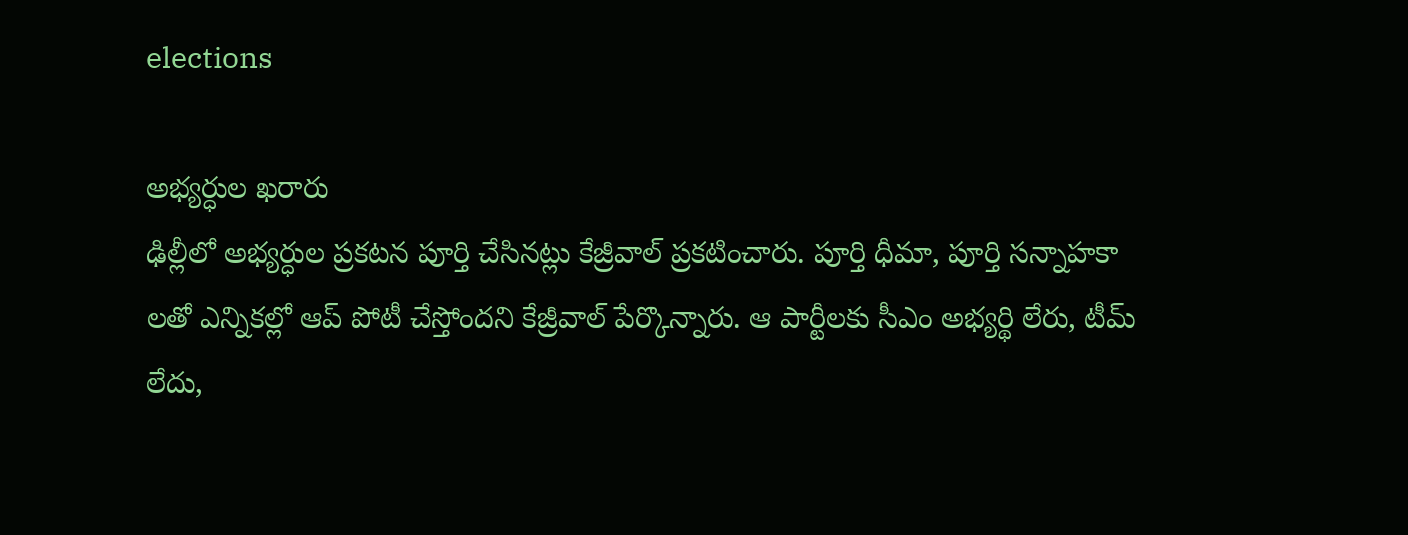elections

అభ్యర్ధుల ఖరారు
ఢిల్లీలో అభ్యర్ధుల ప్రకటన పూర్తి చేసినట్లు కేజ్రీవాల్ ప్రకటించారు. పూర్తి ధీమా, పూర్తి సన్నాహకా లతో ఎన్నికల్లో ఆప్ పోటీ చేస్తోందని కేజ్రీవాల్ పేర్కొన్నారు. ఆ పార్టీలకు సీఎం అభ్యర్థి లేరు, టీమ్ లేదు,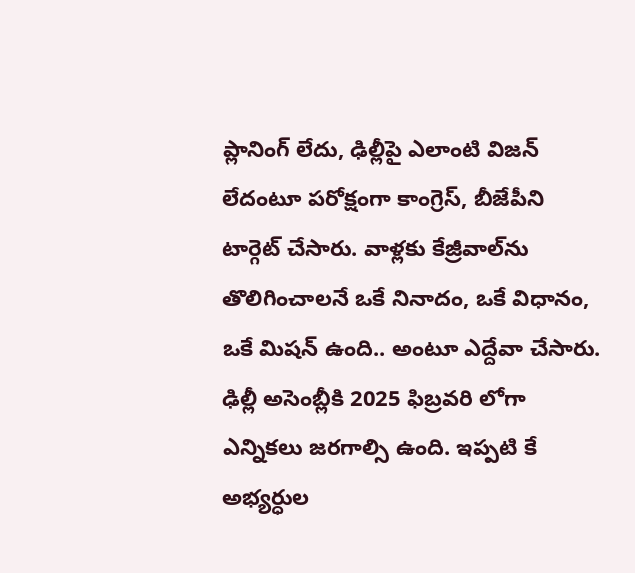ప్లానింగ్ లేదు, ఢిల్లీపై ఎలాంటి విజన్ లేదంటూ పరోక్షంగా కాంగ్రెస్, బీజేపీని టార్గెట్ చేసారు. వాళ్లకు కేజ్రీవాల్‌ను తొలిగించాలనే ఒకే నినాదం, ఒకే విధానం, ఒకే మిషన్ ఉంది.. అంటూ ఎద్దేవా చేసారు. ఢిల్లీ అసెంబ్లీకి 2025 ఫిబ్రవరి లోగా ఎన్నికలు జరగాల్సి ఉంది. ఇప్పటి కే అభ్యర్ధుల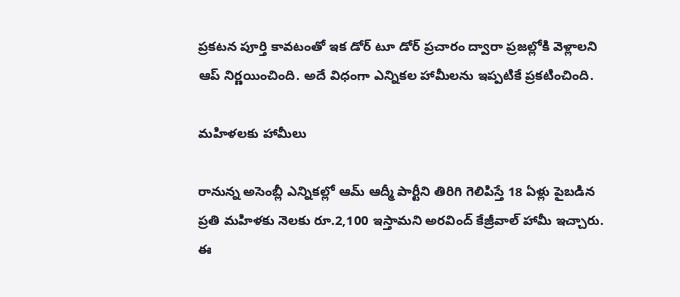ప్రకటన పూర్తి కావటంతో ఇక డోర్ టూ డోర్ ప్రచారం ద్వారా ప్రజల్లోకి వెళ్లాలని ఆప్ నిర్ణయించింది. అదే విధంగా ఎన్నికల హామీలను ఇప్పటికే ప్రకటించింది.

మహిళలకు హామీలు

రానున్న అసెంబ్లీ ఎన్నికల్లో ఆమ్ ఆద్మీ పార్టీని తిరిగి గెలిపిస్తే 18 ఏళ్లు పైబడిన ప్రతి మహిళకు నెలకు రూ.2,100 ఇస్తామని అరవింద్ కేజ్రీవాల్ హామీ ఇచ్చారు. ఈ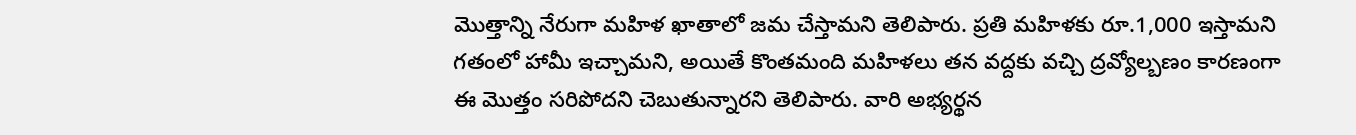మొత్తాన్ని నేరుగా మహిళ ఖాతాలో జమ చేస్తామని తెలిపారు. ప్రతి మహిళకు రూ.1,000 ఇస్తామని గతంలో హామీ ఇచ్చామని, అయితే కొంతమంది మహిళలు తన వద్దకు వచ్చి ద్రవ్యోల్బణం కారణంగా ఈ మొత్తం సరిపోదని చెబుతున్నారని తెలిపారు. వారి అభ్యర్థన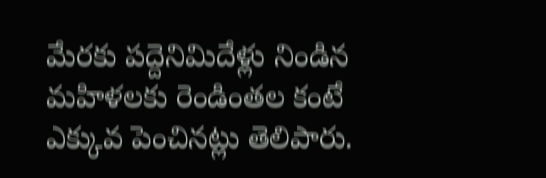మేరకు పద్దెనిమిదేళ్లు నిండిన మహిళలకు రెండింతల కంటే ఎక్కువ పెంచినట్లు తెలిపారు.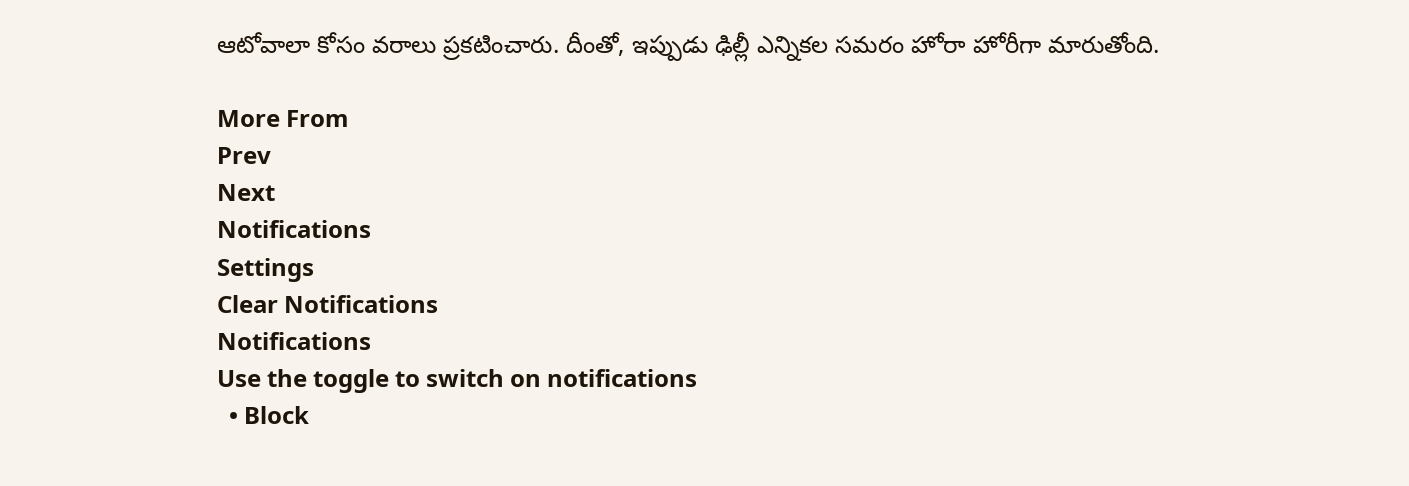ఆటోవాలా కోసం వరాలు ప్రకటించారు. దీంతో, ఇప్పుడు ఢిల్లీ ఎన్నికల సమరం హోరా హోరీగా మారుతోంది.

More From
Prev
Next
Notifications
Settings
Clear Notifications
Notifications
Use the toggle to switch on notifications
  • Block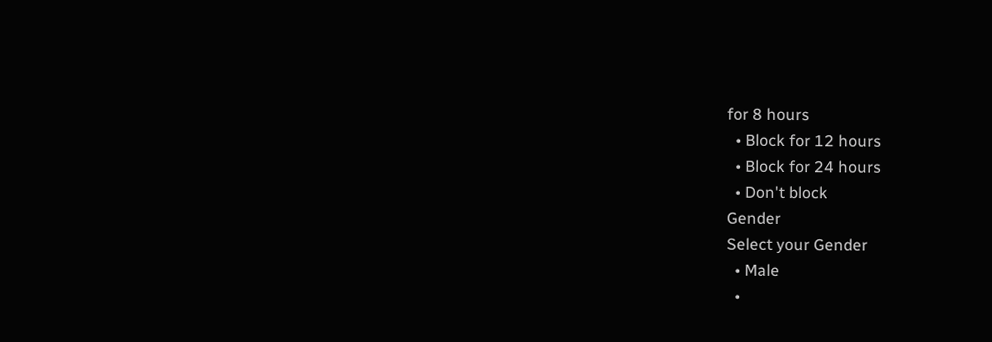for 8 hours
  • Block for 12 hours
  • Block for 24 hours
  • Don't block
Gender
Select your Gender
  • Male
  •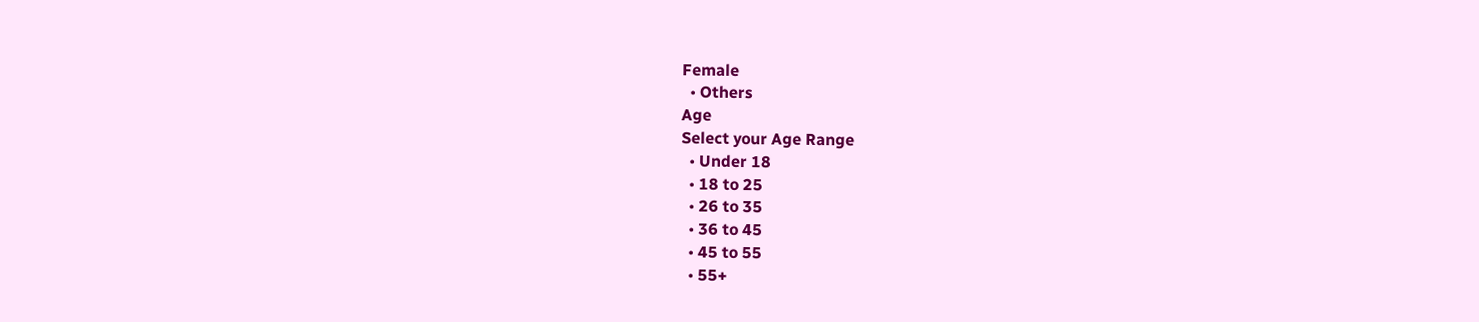Female
  • Others
Age
Select your Age Range
  • Under 18
  • 18 to 25
  • 26 to 35
  • 36 to 45
  • 45 to 55
  • 55+